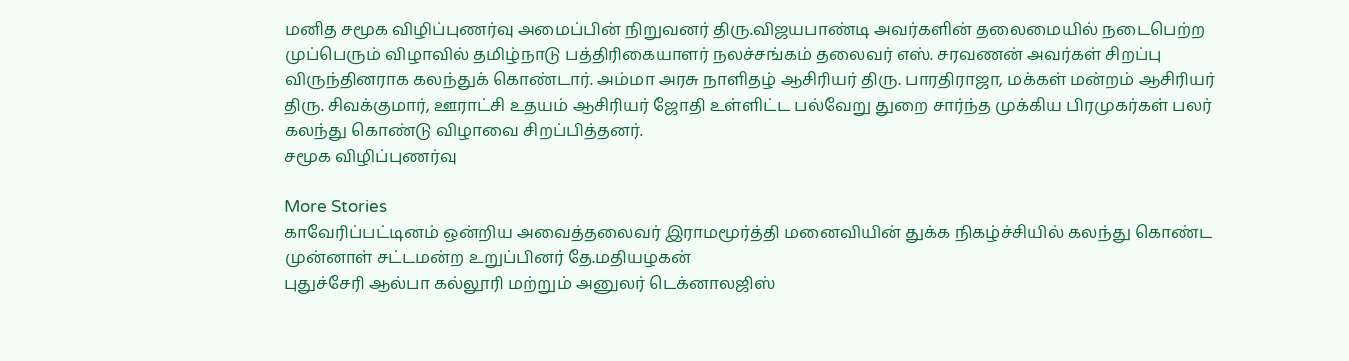மனித சமூக விழிப்புணர்வு அமைப்பின் நிறுவனர் திரு.விஜயபாண்டி அவர்களின் தலைமையில் நடைபெற்ற முப்பெரும் விழாவில் தமிழ்நாடு பத்திரிகையாளர் நலச்சங்கம் தலைவர் எஸ். சரவணன் அவர்கள் சிறப்பு விருந்தினராக கலந்துக் கொண்டார். அம்மா அரசு நாளிதழ் ஆசிரியர் திரு. பாரதிராஜா, மக்கள் மன்றம் ஆசிரியர் திரு. சிவக்குமார், ஊராட்சி உதயம் ஆசிரியர் ஜோதி உள்ளிட்ட பல்வேறு துறை சார்ந்த முக்கிய பிரமுகர்கள் பலர் கலந்து கொண்டு விழாவை சிறப்பித்தனர்.
சமூக விழிப்புணர்வு

More Stories
காவேரிப்பட்டினம் ஒன்றிய அவைத்தலைவர் இராமமூர்த்தி மனைவியின் துக்க நிகழ்ச்சியில் கலந்து கொண்ட முன்னாள் சட்டமன்ற உறுப்பினர் தே.மதியழகன்
புதுச்சேரி ஆல்பா கல்லூரி மற்றும் அனுலர் டெக்னாலஜிஸ்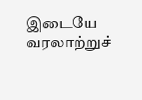இடையே வரலாற்றுச்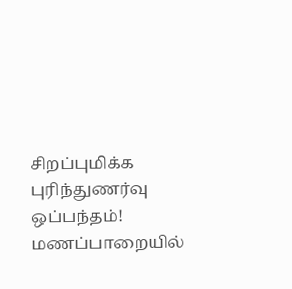சிறப்புமிக்க புரிந்துணர்வு ஒப்பந்தம்!
மணப்பாறையில்